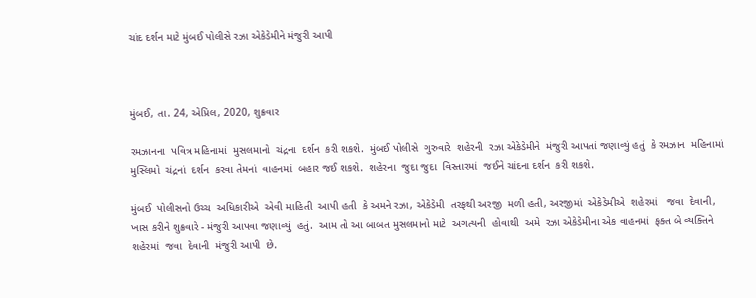ચાંદ દર્શન માટે મુંબઈ પોલીસે રઝા એકેડેમીને મંજુરી આપી



મુંબઈ, તા. 24, એપ્રિલ, 2020, શુક્રવાર

રમઝાનના  પવિત્ર મહિનામાં  મુસલમાનો  ચંદ્રના  દર્શન  કરી શકશે.  મુંબઈ પોલીસે  ગુરુવારે  શહેરની  રઝા એકેડેમીને  મંજુરી આપતાં જણાવ્યું હતું  કે રમઝાન  મહિનામાં  મુસ્લિમો  ચંદ્રનાં  દર્શન  કરવા તેમનાં  વાહનમાં  બહાર જઈ શકશે.  શહેરના  જુદા જુદા  વિસ્તારમાં  જઈને ચાંદના દર્શન  કરી શકશે.

મુંબઈ  પોલીસનો ઉચ્ચ  અધિકારીએ  એવી માહિતી  આપી હતી  કે અમને રઝા, એકેડેમી  તરફથી અરજી  મળી હતી, અરજીમાં  એકેડેમીએ  શહેરમાં   જવા  દેવાની, ખાસ કરીને શુક્રવારે - મંજુરી આપવા જણાવ્યું  હતું.  આમ તો આ બાબત મુસલમાનો માટે  અગત્યની  હોવાથી  અમે  રઝા એકેડેમીના એક વાહનમાં  ફક્ત બે વ્યક્તિને  શહેરમાં  જવા  દેવાની  મંજુરી આપી  છે.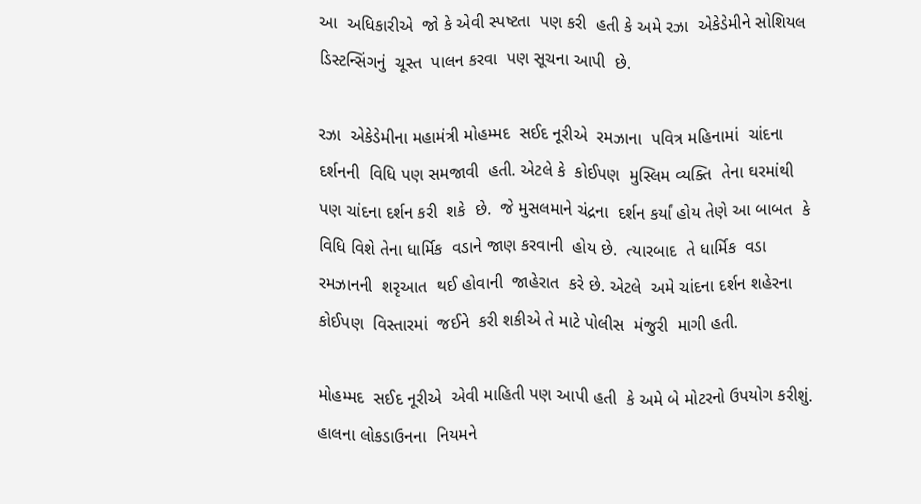આ  અધિકારીએ  જો કે એવી સ્પષ્ટતા  પણ કરી  હતી કે અમે રઝા  એકેડેમીને સોશિયલ  ડિસ્ટન્સિંગનું  ચૂસ્ત  પાલન કરવા  પણ સૂચના આપી  છે.

રઝા  એકેડેમીના મહામંત્રી મોહમ્મદ  સઈદ નૂરીએ  રમઝાના  પવિત્ર મહિનામાં  ચાંદના દર્શનની  વિધિ પણ સમજાવી  હતી. એટલે કે  કોઈપણ  મુસ્લિમ વ્યક્તિ  તેના ઘરમાંથી  પણ ચાંદના દર્શન કરી  શકે  છે.  જે મુસલમાને ચંદ્રના  દર્શન કર્યાં હોય તેણે આ બાબત  કે વિધિ વિશે તેના ધાર્મિક  વડાને જાણ કરવાની  હોય છે.  ત્યારબાદ  તે ધાર્મિક  વડા  રમઝાનની  શરૃઆત  થઈ હોવાની  જાહેરાત  કરે છે. એટલે  અમે ચાંદના દર્શન શહેરના કોઈપણ  વિસ્તારમાં  જઈને  કરી શકીએ તે માટે પોલીસ  મંજુરી  માગી હતી.

મોહમ્મદ  સઈદ નૂરીએ  એવી માહિતી પણ આપી હતી  કે અમે બે મોટરનો ઉપયોગ કરીશું.  હાલના લોકડાઉનના  નિયમને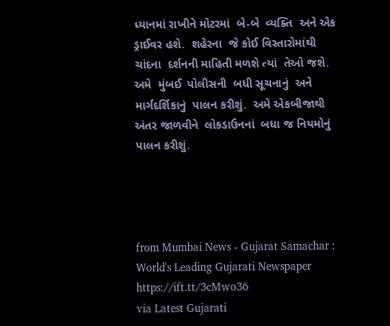ધ્યાનમાં રાખીને મોટરમાં  બે-બે  વ્યક્તિ  અને એક ડ્રાઈવર હશે.  શહેરના  જે કોઈ વિસ્તારોમાંથી ચાંદના  દર્શનની માહિતી મળશે ત્યાં  તેઓ જશે.  અમે  મુંબઈ  પોલીસની  બધી સૂચનાનું  અને માર્ગદર્શિકાનું  પાલન કરીશું.  અમે એકબીજાથી  અંતર જાળવીને  લોકડાઉનનાં  બધા જ નિયમોનું  પાલન કરીશું.




from Mumbai News - Gujarat Samachar : World's Leading Gujarati Newspaper https://ift.tt/3cMwo36
via Latest Gujarati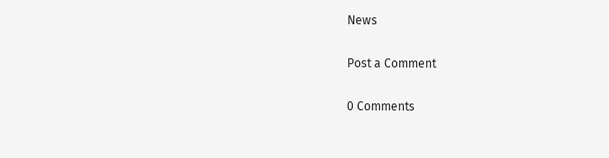News

Post a Comment

0 Comments